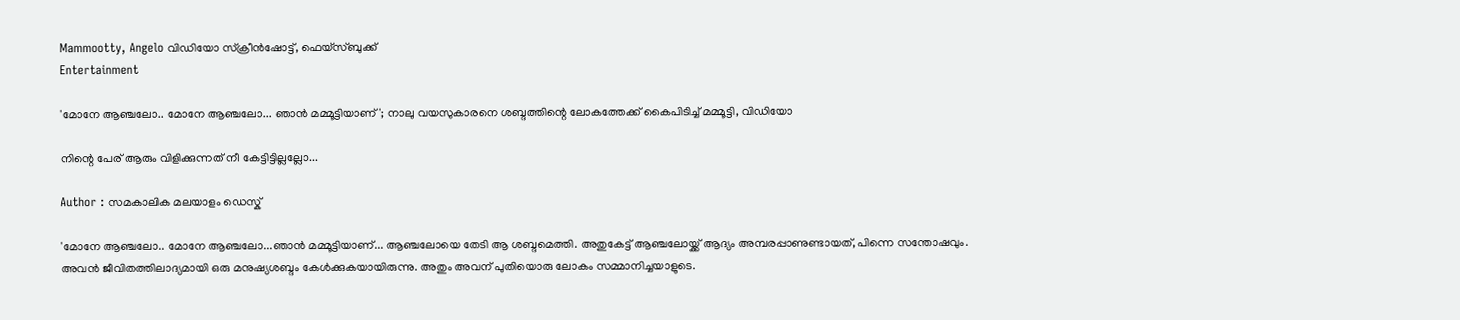Mammootty, Angelo വിഡിയോ സ്ക്രീൻഷോട്ട്, ഫെയ്സ്ബുക്ക്
Entertainment

'മോനേ ആഞ്ചലോ.. മോനേ ആഞ്ചലോ... ഞാൻ മമ്മൂട്ടിയാണ്'; നാലു വയസുകാരനെ ശബ്ദത്തിന്റെ ലോകത്തേക്ക് കൈപിടിച്ച് മമ്മൂട്ടി, വിഡിയോ

നിന്റെ പേര് ആരും വിളിക്കുന്നത് നീ കേട്ടിട്ടില്ലല്ലോ...

Author : സമകാലിക മലയാളം ഡെസ്ക്

'മോനേ ആഞ്ചലോ.. മോനേ ആഞ്ചലോ...ഞാൻ മമ്മൂട്ടിയാണ്... ആ‍ഞ്ചലോയെ തേടി ആ ശബ്ദമെത്തി. അതുകേട്ട് ആഞ്ചലോയ്ക്ക് ആദ്യം അമ്പരപ്പാണുണ്ടായത്, പിന്നെ സന്തോഷവും. അവൻ ജീവിതത്തിലാദ്യമായി ഒരു മനുഷ്യശബ്ദം കേൾക്കുകയായിരുന്നു. അതും അവന് പുതിയൊരു ലോകം സമ്മാനിച്ചയാളുടെ.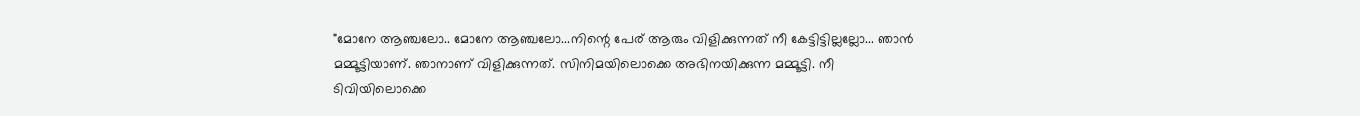"മോനേ ആഞ്ചലോ.. മോനേ ആഞ്ചലോ...നിന്റെ പേര് ആരും വിളിക്കുന്നത് നീ കേട്ടിട്ടില്ലല്ലോ... ഞാൻ മമ്മൂട്ടിയാണ്. ഞാനാണ് വിളിക്കുന്നത്. സിനിമയിലൊക്കെ അഭിനയിക്കുന്ന മമ്മൂട്ടി. നീ ടിവിയിലൊക്കെ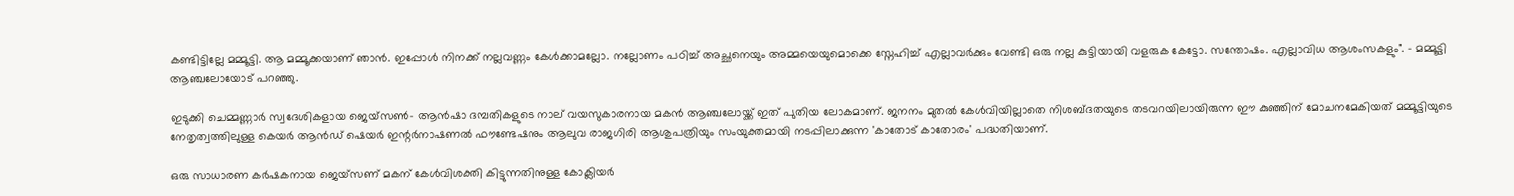കണ്ടിട്ടില്ലേ മമ്മൂട്ടി. ആ മമ്മൂക്കയാണ് ഞാൻ. ഇപ്പോൾ നിനക്ക് നല്ലവണ്ണം കേൾക്കാമല്ലോ. നല്ലോണം പഠിച്ച് അച്ഛനെയും അമ്മയെയുമൊക്കെ സ്നേഹിച്ച് എല്ലാവർക്കും വേണ്ടി ഒരു നല്ല കുട്ടിയായി വളരുക കേട്ടോ. സന്തോഷം. എല്ലാവിധ ആശംസകളും". - മമ്മൂട്ടി ആഞ്ചലോയോട് പറഞ്ഞു.

ഇടുക്കി ചെമ്മണ്ണാർ സ്വദേശികളായ ജെയ്സൺ- ആൻഷാ ദമ്പതികളുടെ നാല് വയസുകാരനായ മകൻ ആഞ്ചലോയ്ക്ക് ഇത് പുതിയ ലോകമാണ്. ജനനം മുതൽ കേൾവിയില്ലാതെ നിശബ്ദതയുടെ തടവറയിലായിരുന്ന ഈ കുഞ്ഞിന് മോചനമേകിയത് മമ്മൂട്ടിയുടെ നേതൃത്വത്തിലുള്ള കെയർ ആൻഡ് ഷെയർ ഇന്റർനാഷണൽ ഫൗണ്ടേഷനും ആലുവ രാജഗിരി ആശുപത്രിയും സംയുക്തമായി നടപ്പിലാക്കുന്ന 'കാതോട് കാതോരം' പദ്ധതിയാണ്.

ഒരു സാധാരണ കർഷകനായ ജെയ്സണ് മകന് കേൾവിശക്തി കിട്ടുന്നതിനുള്ള കോക്ലിയർ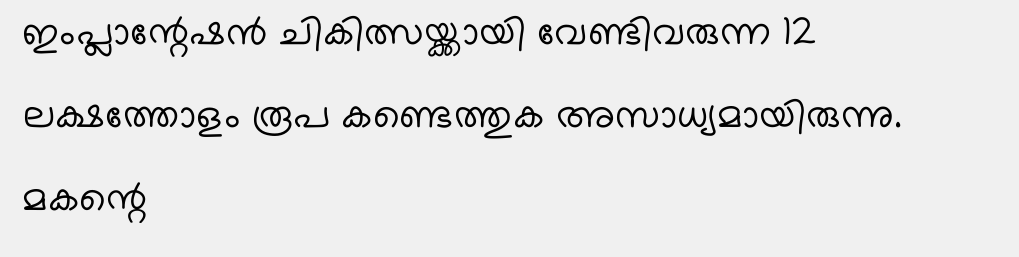ഇംപ്ലാന്റേഷൻ ചികിത്സയ്ക്കായി വേണ്ടിവരുന്ന 12 ലക്ഷത്തോളം രൂപ കണ്ടെത്തുക അസാധ്യമായിരുന്നു. മകന്റെ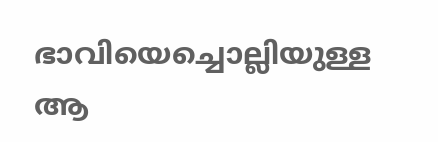ഭാവിയെച്ചൊല്ലിയുള്ള ആ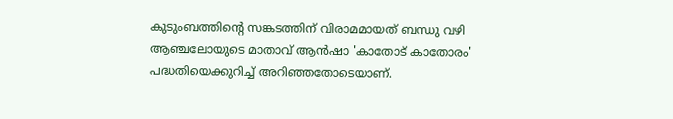കുടുംബത്തിന്റെ സങ്കടത്തിന് വിരാമമായത് ബന്ധു വഴി ആഞ്ചലോയുടെ മാതാവ് ആൻഷാ 'കാതോട് കാതോരം' പദ്ധതിയെക്കുറിച്ച് അറിഞ്ഞതോടെയാണ്.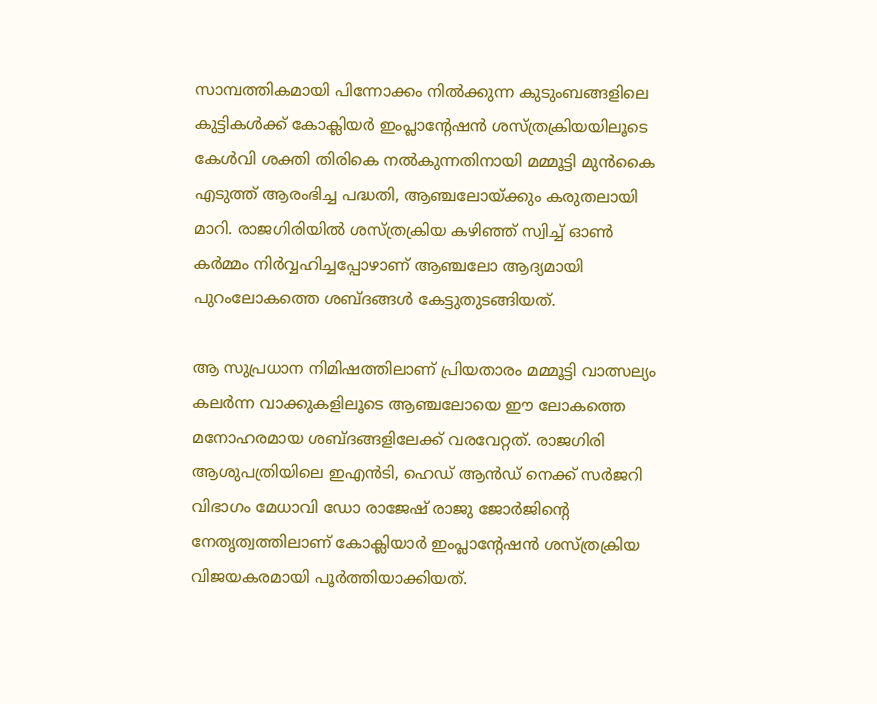സാമ്പത്തികമായി പിന്നോക്കം നിൽക്കുന്ന കുടുംബങ്ങളിലെ കുട്ടികൾക്ക് കോക്ലിയർ ഇംപ്ലാന്റേഷൻ ശസ്ത്രക്രിയയിലൂടെ കേൾവി ശക്തി തിരികെ നൽകുന്നതിനായി മമ്മൂട്ടി മുൻകൈ എടുത്ത് ആരംഭിച്ച പദ്ധതി, ആഞ്ചലോയ്ക്കും കരുതലായി മാറി. രാജഗിരിയിൽ ശസ്ത്രക്രിയ കഴിഞ്ഞ് സ്വിച്ച് ഓൺ കർമ്മം നിർവ്വഹിച്ചപ്പോഴാണ് ആഞ്ചലോ ആദ്യമായി പുറംലോകത്തെ ശബ്ദങ്ങൾ കേട്ടുതുടങ്ങിയത്.

ആ സുപ്രധാന നിമിഷത്തിലാണ് പ്രിയതാരം മമ്മൂട്ടി വാത്സല്യം കലർന്ന വാക്കുകളിലൂടെ ആഞ്ചലോയെ ഈ ലോകത്തെ മനോഹരമായ ശബ്ദങ്ങളിലേക്ക് വരവേറ്റത്. രാജഗിരി ആശുപത്രിയിലെ ഇഎൻടി, ഹെഡ് ആൻഡ് നെക്ക് സർജറി വിഭാഗം മേധാവി ഡോ രാജേഷ് രാജു ജോർജിന്റെ നേതൃത്വത്തിലാണ് കോക്ലിയാർ ഇംപ്ലാന്റേഷൻ ശസ്ത്രക്രിയ വിജയകരമായി പൂർത്തിയാക്കിയത്.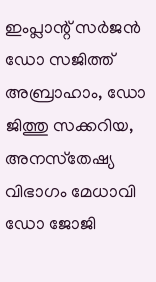ഇംപ്ലാന്റ് സർജൻ ഡോ സജിത്ത് അബ്രാഹാം, ഡോ ജിത്തു സക്കറിയ, അനസ്‌തേഷ്യ വിഭാഗം മേധാവി ഡോ ജോജി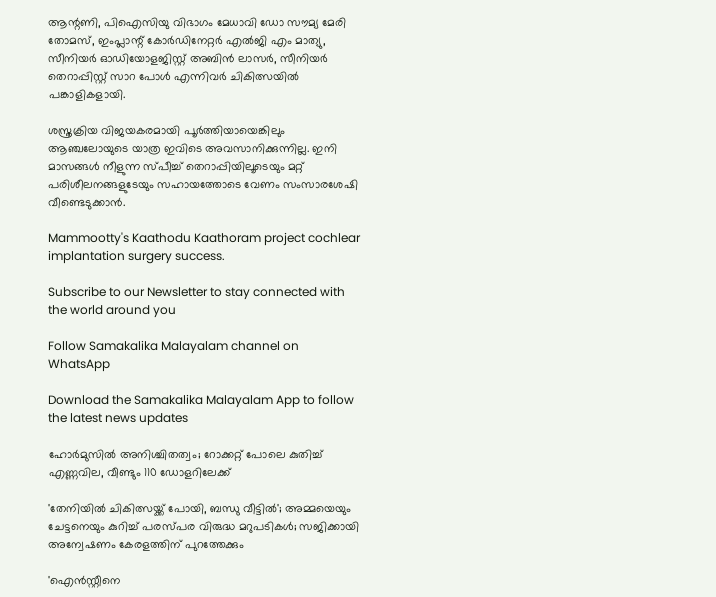ആന്റണി, പിഐസിയു വിഭാഗം മേധാവി ഡോ സൗമ്യ മേരി തോമസ്, ഇംപ്ലാന്റ് കോർഡിനേറ്റർ എൽജി എം മാത്യു, സീനിയർ ഓഡിയോളജിസ്റ്റ് അബിൻ ലാസർ, സീനിയർ തെറാപ്പിസ്റ്റ് സാറ പോൾ എന്നിവർ ചികിത്സയിൽ പങ്കാളികളായി.

ശസ്ത്രക്രിയ വിജയകരമായി പൂർത്തിയായെങ്കിലും ആഞ്ചലോയുടെ യാത്ര ഇവിടെ അവസാനിക്കുന്നില്ല. ഇനി മാസങ്ങൾ നീളുന്ന സ്പീച്ച് തെറാപ്പിയിലൂടെയും മറ്റ് പരിശീലനങ്ങളുടേയും സഹായത്തോടെ വേണം സംസാരശേഷി വീണ്ടെടുക്കാൻ.

Mammootty's Kaathodu Kaathoram project cochlear implantation surgery success.

Subscribe to our Newsletter to stay connected with the world around you

Follow Samakalika Malayalam channel on WhatsApp

Download the Samakalika Malayalam App to follow the latest news updates

ഹോര്‍മുസില്‍ അനിശ്ചിതത്വം; റോക്കറ്റ് പോലെ കുതിച്ച് എണ്ണവില, വീണ്ടും 110 ഡോളറിലേക്ക്

'തേനിയില്‍ ചികിത്സയ്ക്ക് പോയി, ബന്ധു വീട്ടില്‍'; അമ്മയെയും ചേട്ടനെയും കുറിച്ച് പരസ്പര വിരുദ്ധ മറുപടികള്‍; സജിക്കായി അന്വേഷണം കേരളത്തിന് പുറത്തേക്കും

'ഐന്‍സ്റ്റീനെ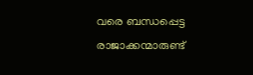വരെ ബന്ധപ്പെട്ട രാജാക്കന്മാരുണ്ട്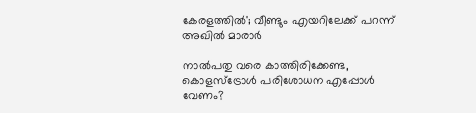കേരളത്തില്‍'; വീണ്ടും എയറിലേക്ക് പറന്ന് അഖില്‍ മാരാര്‍

നാല്‍പതു വരെ കാത്തിരിക്കേണ്ട, കൊളസ്ട്രോൾ പരിശോധന എപ്പോൾ വേണം?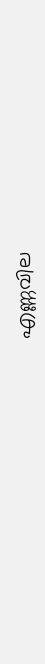എണ്ണവില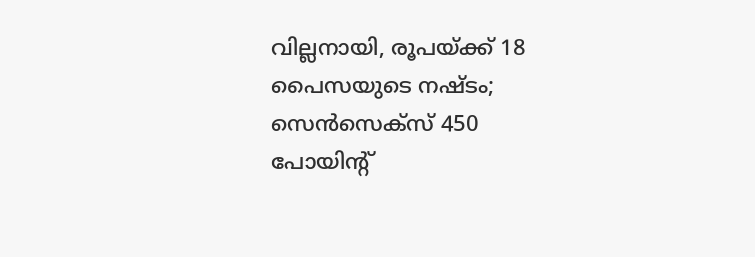വില്ലനായി, രൂപയ്ക്ക് 18 പൈസയുടെ നഷ്ടം; സെന്‍സെക്‌സ് 450 പോയിന്റ്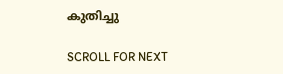കുതിച്ചു

SCROLL FOR NEXT